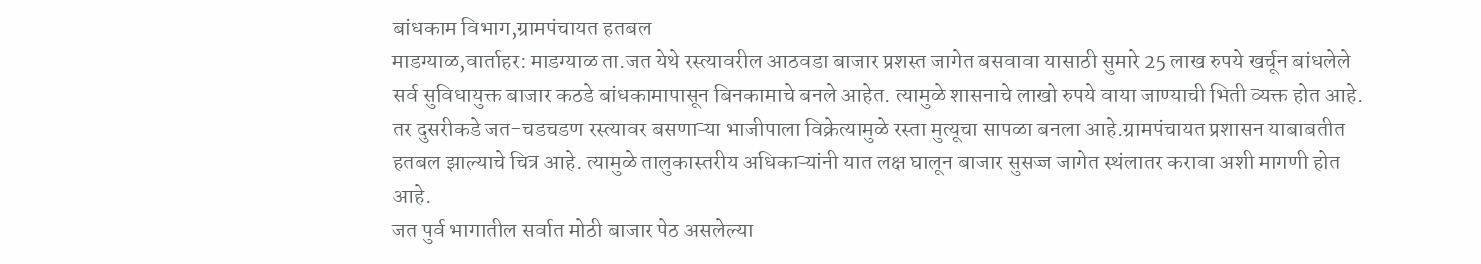बांधकाम विभाग,ग्रामपंचायत हतबल
माडग्याळ,वार्ताहर: माडग्याळ ता.जत येथे रस्त्यावरील आठवडा बाजार प्रशस्त जागेत बसवावा यासाठी सुमारे 25 लाख रुपये खर्चून बांधलेले सर्व सुविधायुक्त बाजार कठडे बांधकामापासून बिनकामाचे बनले आहेत. त्यामुळे शासनाचे लाखो रुपये वाया जाण्याची भिती व्यक्त होत आहे. तर दुसरीकडे जत-चडचडण रस्त्यावर बसणाऱ्या भाजीपाला विक्रेत्यामुळे रस्ता मुत्यूचा सापळा बनला आहे.ग्रामपंचायत प्रशासन याबाबतीत हतबल झाल्याचे चित्र आहे. त्यामुळे तालुकास्तरीय अधिकाऱ्यांनी यात लक्ष घालून बाजार सुसज्ज जागेत स्थंलातर करावा अशी मागणी होत आहे.
जत पुर्व भागातील सर्वात मोठी बाजार पेठ असलेल्या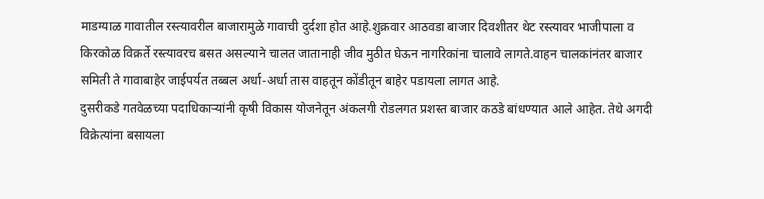माडग्याळ गावातील रस्त्यावरील बाजारामुळे गावाची दुर्दशा होत आहे.शुक्रवार आठवडा बाजार दिवशीतर थेट रस्त्यावर भाजीपाला व किरकोळ विक्रर्ते रस्त्यावरच बसत असल्याने चालत जातानाही जीव मुठीत घेऊन नागरिकांना चालावे लागते.वाहन चालकांनंतर बाजार समिती ते गावाबाहेर जाईपर्यत तब्बल अर्धा-अर्धा तास वाहतून कोंडीतून बाहेर पडायला लागत आहे.
दुसरीकडे गतवेळच्या पदाधिकाऱ्यांनी कृषी विकास योजनेतून अंकलगी रोडलगत प्रशस्त बाजार कठडे बांधण्यात आले आहेत. तेथे अगदी विक्रेत्यांना बसायला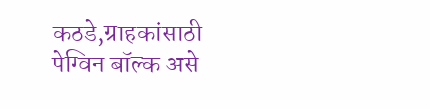कठडे,ग्राहकांसाठी पेग्विन बॉल्क असे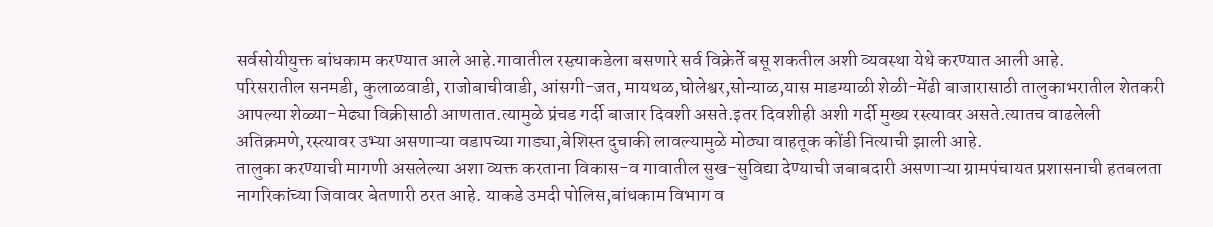सर्वसोयीयुक्त बांधकाम करण्यात आले आहे.गावातील रस्त़्याकडेला बसणारे सर्व विक्रेर्ते बसू शकतील अशी व्यवस्था येथे करण्यात आली आहे.
परिसरातील सनमडी, कुलाळवाडी, राजोबाचीवाडी, आंसगी-जत, मायथळ,घोलेश्वर,सोन्याळ,यास माडग्याळी शेळी-मेंढी बाजारासाठी तालुकाभरातील शेतकरी आपल्या शेळ्या-मेढ्या विक्रीसाठी आणतात.त्यामुळे प्रंचड गर्दी बाजार दिवशी असते.इतर दिवशीही अशी गर्दी मुख्य रस्त्यावर असते.त्यातच वाढलेली अतिक्रमणे,रस्त्यावर उभ्या असणाऱ्या वडापच्या गाड्या,बेशिस्त दुचाकी लावल्यामुळे मोठ्या वाहतूक कोंडी नित्याची झाली आहे.
तालुका करण्याची मागणी असलेल्या अशा व्यक्त करताना विकास-व गावातील सुख-सुविद्या देण्याची जबाबदारी असणाऱ्या ग्रामपंचायत प्रशासनाची हतबलता नागरिकांच्या जिवावर बेतणारी ठरत आहे. याकडे उमदी पोलिस,बांधकाम विभाग व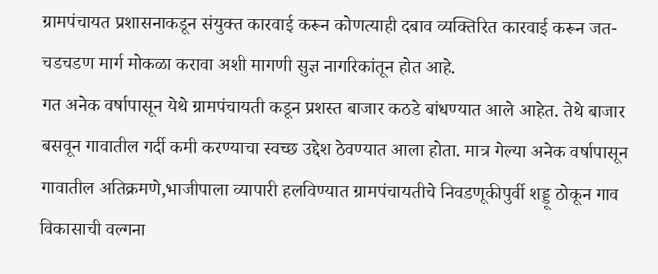ग्रामपंचायत प्रशासनाकडून संयुक्त कारवाई करून कोणत्याही दबाव व्यक्तिरित कारवाई करून जत-चडचडण मार्ग मोकळा करावा अशी मागणी सुज्ञ नागरिकांतून होत आहे.
गत अनेक वर्षापासून येथे ग्रामपंचायती कडून प्रशस्त बाजार कठडे बांधण्यात आले आहेत. तेथे बाजार बसवून गावातील गर्दी कमी करण्याचा स्वच्छ उद्देश ठेवण्यात आला होता. मात्र गेल्या अनेक वर्षापासून गावातील अतिक्रमणे,भाजीपाला व्यापारी हलविण्यात ग्रामपंचायतीचे निवडणूकीपुर्वी शड्डू ठोकून गाव विकासाची वल्गना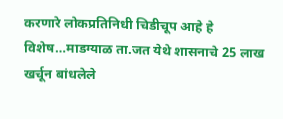करणारे लोकप्रतिनिधी चिडीचूप आहे हे विशेष…माडग्याळ ता.जत येथे शासनाचे 25 लाख खर्चून बांधलेले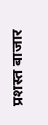प्रशस्त बाजार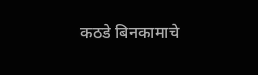कठडे बिनकामाचे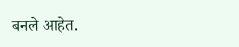बनले आहेत.